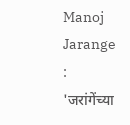Manoj Jarange : 'जरांगेंच्या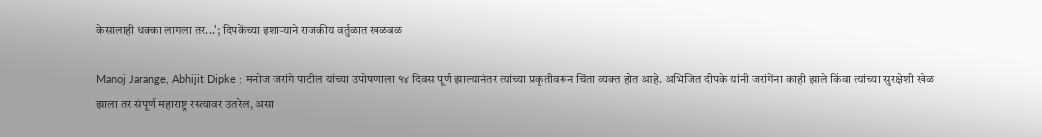केसालाही धक्का लागला तर...'; दिपकेंच्या इशाऱ्याने राजकीय वर्तुळात खळबळ

Manoj Jarange, Abhijit Dipke : मनोज जरांगे पाटील यांच्या उपोषणाला १४ दिवस पूर्ण झाल्यानंतर त्यांच्या प्रकृतीवरून चिंता व्यक्त होत आहे. अभिजित दीपके यांनी जरांगेंना काही झाले किंवा त्यांच्या सुरक्षेशी खेळ झाला तर संपूर्ण महाराष्ट्र रस्त्यावर उतरेल, असा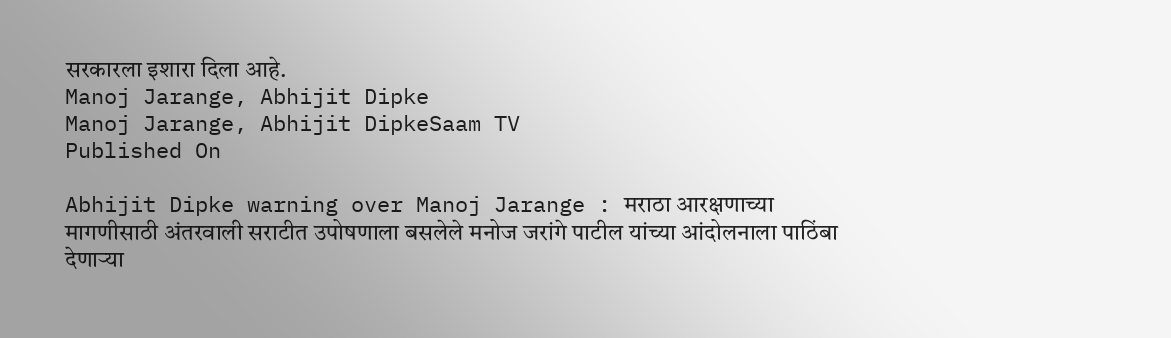सरकारला इशारा दिला आहे.
Manoj Jarange, Abhijit Dipke
Manoj Jarange, Abhijit DipkeSaam TV
Published On

Abhijit Dipke warning over Manoj Jarange : मराठा आरक्षणाच्या मागणीसाठी अंतरवाली सराटीत उपोषणाला बसलेले मनोज जरांगे पाटील यांच्या आंदोलनाला पाठिंबा देणाऱ्या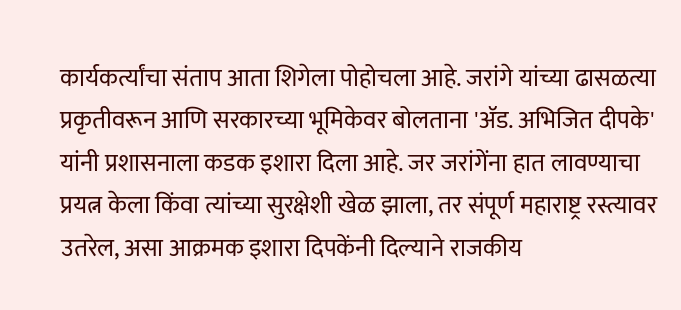कार्यकर्त्यांचा संताप आता शिगेला पोहोचला आहे. जरांगे यांच्या ढासळत्या प्रकृतीवरून आणि सरकारच्या भूमिकेवर बोलताना 'ॲड. अभिजित दीपके' यांनी प्रशासनाला कडक इशारा दिला आहे. जर जरांगेंना हात लावण्याचा प्रयत्न केला किंवा त्यांच्या सुरक्षेशी खेळ झाला, तर संपूर्ण महाराष्ट्र रस्त्यावर उतरेल, असा आक्रमक इशारा दिपकेंनी दिल्याने राजकीय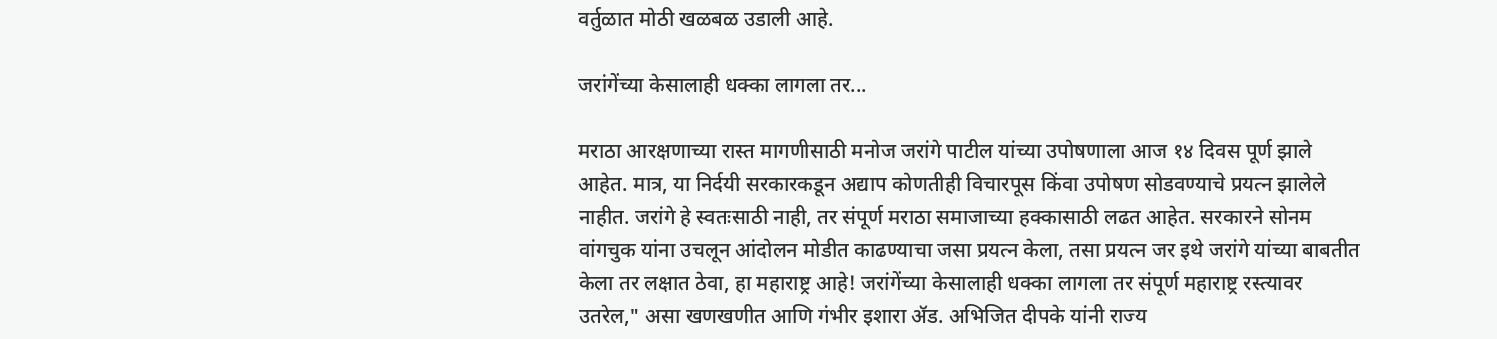वर्तुळात मोठी खळबळ उडाली आहे.

जरांगेंच्या केसालाही धक्का लागला तर...

मराठा आरक्षणाच्या रास्त मागणीसाठी मनोज जरांगे पाटील यांच्या उपोषणाला आज १४ दिवस पूर्ण झाले आहेत. मात्र, या निर्दयी सरकारकडून अद्याप कोणतीही विचारपूस किंवा उपोषण सोडवण्याचे प्रयत्न झालेले नाहीत. जरांगे हे स्वतःसाठी नाही, तर संपूर्ण मराठा समाजाच्या हक्कासाठी लढत आहेत. सरकारने सोनम वांगचुक यांना उचलून आंदोलन मोडीत काढण्याचा जसा प्रयत्न केला, तसा प्रयत्न जर इथे जरांगे यांच्या बाबतीत केला तर लक्षात ठेवा, हा महाराष्ट्र आहे! जरांगेंच्या केसालाही धक्का लागला तर संपूर्ण महाराष्ट्र रस्त्यावर उतरेल," असा खणखणीत आणि गंभीर इशारा ॲड. अभिजित दीपके यांनी राज्य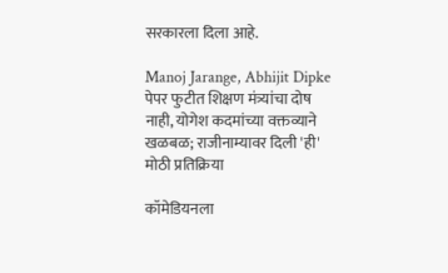सरकारला दिला आहे.

Manoj Jarange, Abhijit Dipke
पेपर फुटीत शिक्षण मंत्र्यांचा दोष नाही, योगेश कदमांच्या वक्तव्याने खळबळ; राजीनाम्यावर दिली 'ही' मोठी प्रतिक्रिया

कॉमेडियनला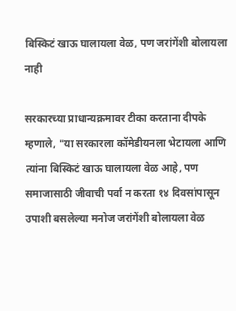बिस्किटं खाऊ घालायला वेळ, पण जरांगेंशी बोलायला नाही

सरकारच्या प्राधान्यक्रमावर टीका करताना दीपके म्हणाले, "या सरकारला कॉमेडीयनला भेटायला आणि त्यांना बिस्किटं खाऊ घालायला वेळ आहे, पण समाजासाठी जीवाची पर्वा न करता १४ दिवसांपासून उपाशी बसलेल्या मनोज जरांगेंशी बोलायला वेळ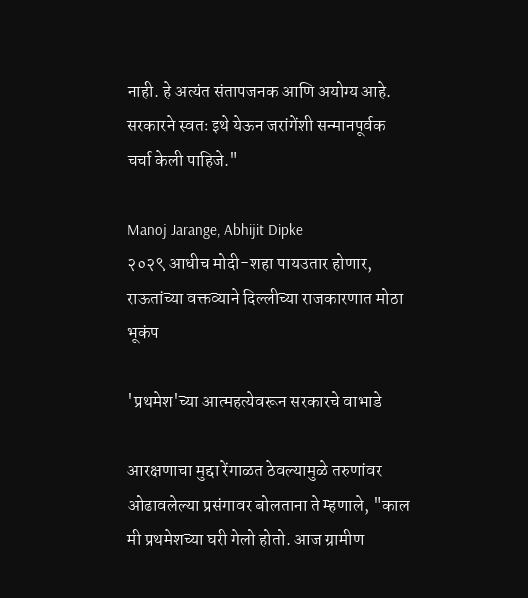नाही. हे अत्यंत संतापजनक आणि अयोग्य आहे. सरकारने स्वतः इथे येऊन जरांगेंशी सन्मानपूर्वक चर्चा केली पाहिजे."

Manoj Jarange, Abhijit Dipke
२०२९ आधीच मोदी-शहा पायउतार होणार, राऊतांच्या वक्तव्याने दिल्लीच्या राजकारणात मोठा भूकंप

'प्रथमेश'च्या आत्महत्येवरून सरकारचे वाभाडे

आरक्षणाचा मुद्दा रेंगाळत ठेवल्यामुळे तरुणांवर ओढावलेल्या प्रसंगावर बोलताना ते म्हणाले, "काल मी प्रथमेशच्या घरी गेलो होतो. आज ग्रामीण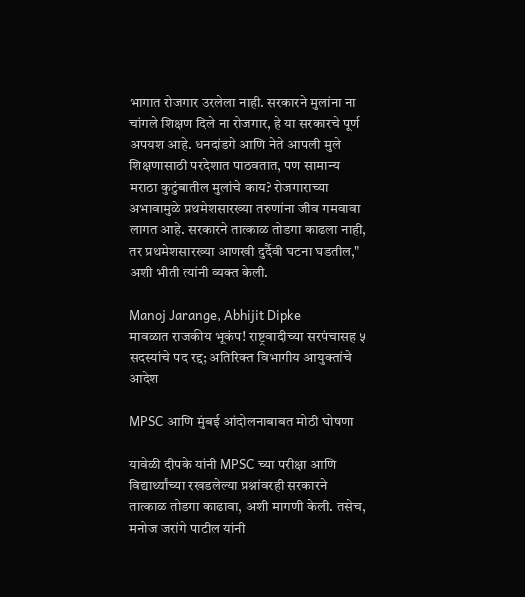भागात रोजगार उरलेला नाही. सरकारने मुलांना ना चांगले शिक्षण दिले ना रोजगार, हे या सरकारचे पूर्ण अपयश आहे. धनदांडगे आणि नेते आपली मुले शिक्षणासाठी परदेशात पाठवतात, पण सामान्य मराठा कुटुंबातील मुलांचे काय? रोजगाराच्या अभावामुळे प्रथमेशसारख्या तरुणांना जीव गमवावा लागत आहे. सरकारने तात्काळ तोडगा काढला नाही, तर प्रथमेशसारख्या आणखी दुर्दैवी घटना घडतील," अशी भीती त्यांनी व्यक्त केली.

Manoj Jarange, Abhijit Dipke
मावळात राजकीय भूकंप! राष्ट्रवादीच्या सरपंचासह ५ सदस्यांचे पद रद्द; अतिरिक्त विभागीय आयुक्तांचे आदेश

MPSC आणि मुंबई आंदोलनाबाबत मोठी घोषणा

यावेळी दीपके यांनी MPSC च्या परीक्षा आणि विद्यार्थ्यांच्या रखडलेल्या प्रश्नांवरही सरकारने तात्काळ तोडगा काढावा, अशी मागणी केली. तसेच, मनोज जरांगे पाटील यांनी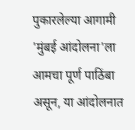पुकारलेल्या आगामी 'मुंबई आंदोलना'ला आमचा पूर्ण पाठिंबा असून, या आंदोलनात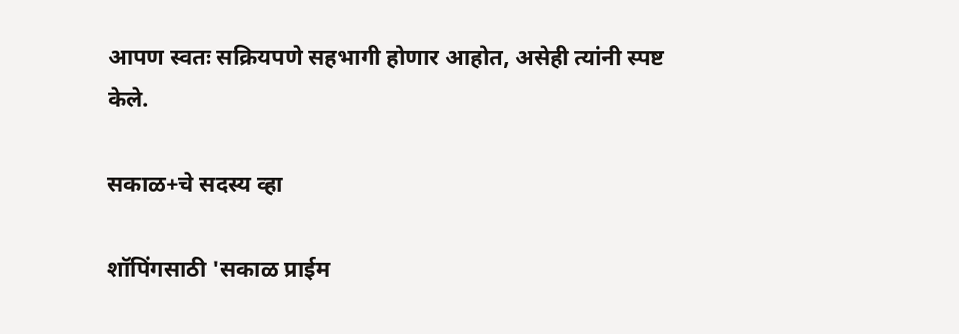आपण स्वतः सक्रियपणे सहभागी होणार आहोत, असेही त्यांनी स्पष्ट केले.

सकाळ+चे सदस्य व्हा

शॉपिंगसाठी 'सकाळ प्राईम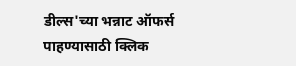डील्स'च्या भन्नाट ऑफर्स पाहण्यासाठी क्लिक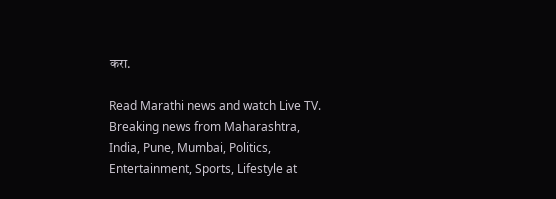करा.

Read Marathi news and watch Live TV. Breaking news from Maharashtra, India, Pune, Mumbai, Politics, Entertainment, Sports, Lifestyle at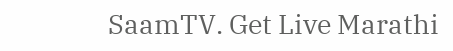SaamTV. Get Live Marathi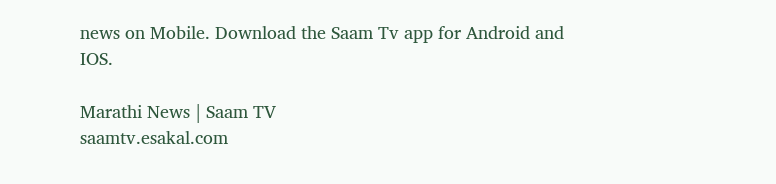news on Mobile. Download the Saam Tv app for Android and IOS.

Marathi News | Saam TV
saamtv.esakal.com